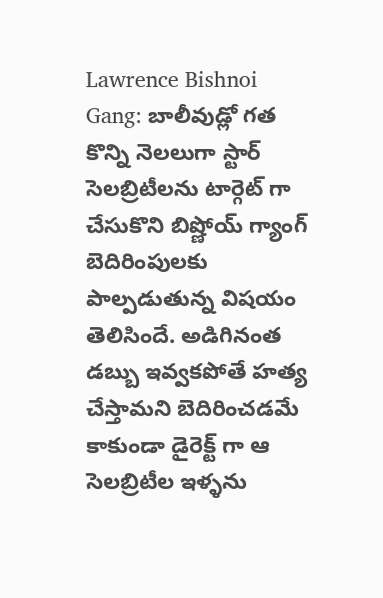Lawrence Bishnoi Gang: బాలీవుడ్లో గత కొన్ని నెలలుగా స్టార్ సెలబ్రిటీలను టార్గెట్ గా చేసుకొని బిష్ణోయ్ గ్యాంగ్ బెదిరింపులకు పాల్పడుతున్న విషయం తెలిసిందే. అడిగినంత డబ్బు ఇవ్వకపోతే హత్య చేస్తామని బెదిరించడమే కాకుండా డైరెక్ట్ గా ఆ సెలబ్రిటీల ఇళ్ళను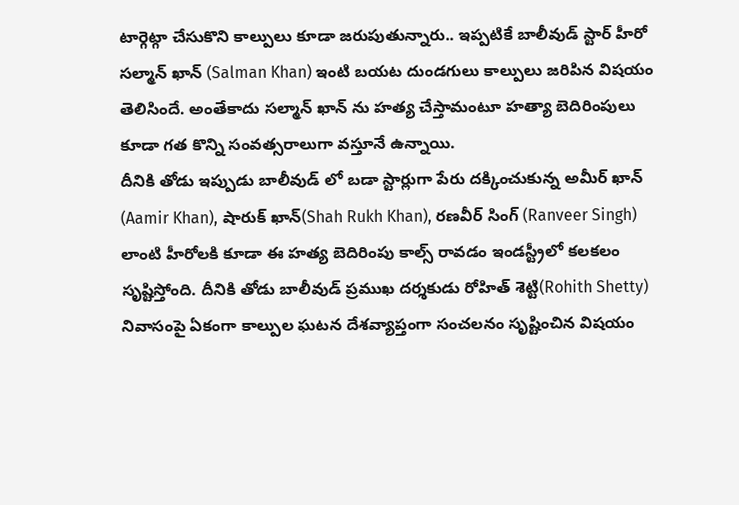టార్గెట్గా చేసుకొని కాల్పులు కూడా జరుపుతున్నారు.. ఇప్పటికే బాలీవుడ్ స్టార్ హీరో సల్మాన్ ఖాన్ (Salman Khan) ఇంటి బయట దుండగులు కాల్పులు జరిపిన విషయం తెలిసిందే. అంతేకాదు సల్మాన్ ఖాన్ ను హత్య చేస్తామంటూ హత్యా బెదిరింపులు కూడా గత కొన్ని సంవత్సరాలుగా వస్తూనే ఉన్నాయి.
దీనికి తోడు ఇప్పుడు బాలీవుడ్ లో బడా స్టార్లుగా పేరు దక్కించుకున్న అమీర్ ఖాన్ (Aamir Khan), షారుక్ ఖాన్(Shah Rukh Khan), రణవీర్ సింగ్ (Ranveer Singh) లాంటి హీరోలకి కూడా ఈ హత్య బెదిరింపు కాల్స్ రావడం ఇండస్ట్రీలో కలకలం సృష్టిస్తోంది. దీనికి తోడు బాలీవుడ్ ప్రముఖ దర్శకుడు రోహిత్ శెట్టి(Rohith Shetty) నివాసంపై ఏకంగా కాల్పుల ఘటన దేశవ్యాప్తంగా సంచలనం సృష్టించిన విషయం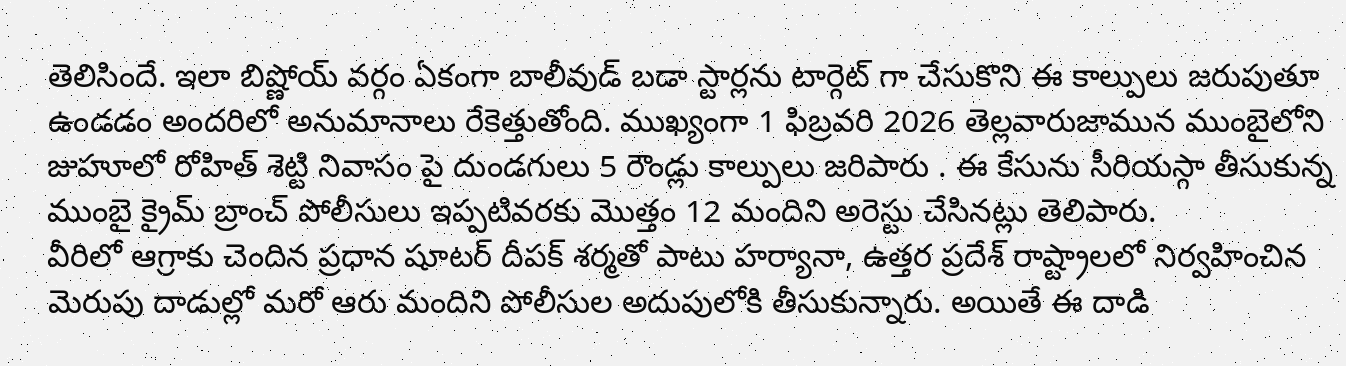తెలిసిందే. ఇలా బిష్ణోయ్ వర్గం ఏకంగా బాలీవుడ్ బడా స్టార్లను టార్గెట్ గా చేసుకొని ఈ కాల్పులు జరుపుతూ ఉండడం అందరిలో అనుమానాలు రేకెత్తుతోంది. ముఖ్యంగా 1 ఫిబ్రవరి 2026 తెల్లవారుజామున ముంబైలోని జుహూలో రోహిత్ శెట్టి నివాసం పై దుండగులు 5 రౌండ్లు కాల్పులు జరిపారు . ఈ కేసును సీరియస్గా తీసుకున్న ముంబై క్రైమ్ బ్రాంచ్ పోలీసులు ఇప్పటివరకు మొత్తం 12 మందిని అరెస్టు చేసినట్లు తెలిపారు.
వీరిలో ఆగ్రాకు చెందిన ప్రధాన షూటర్ దీపక్ శర్మతో పాటు హర్యానా, ఉత్తర ప్రదేశ్ రాష్ట్రాలలో నిర్వహించిన మెరుపు దాడుల్లో మరో ఆరు మందిని పోలీసుల అదుపులోకి తీసుకున్నారు. అయితే ఈ దాడి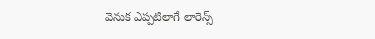వెనుక ఎప్పటిలాగే లారెన్స్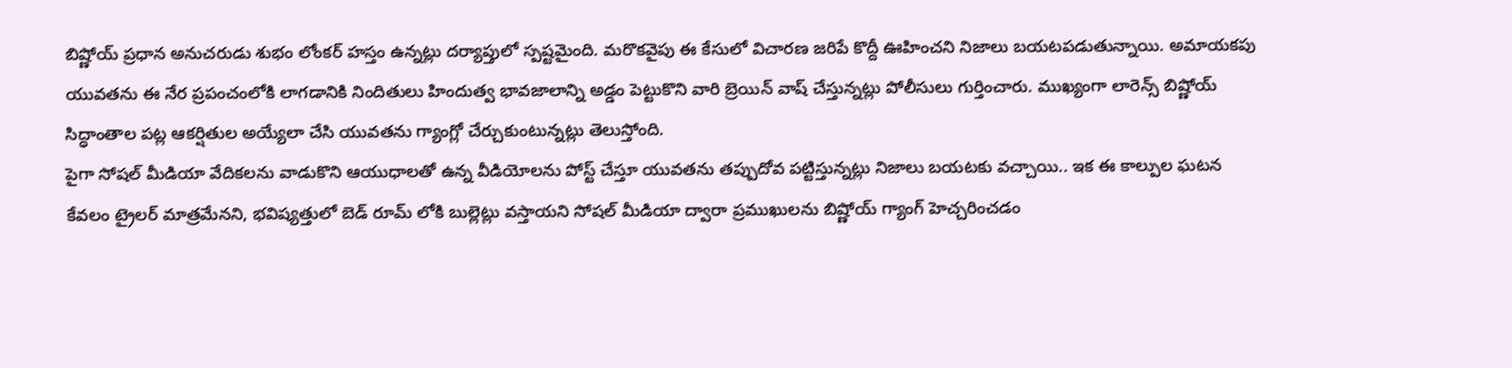బిష్ణోయ్ ప్రధాన అనుచరుడు శుభం లోంకర్ హస్తం ఉన్నట్లు దర్యాప్తులో స్పష్టమైంది. మరొకవైపు ఈ కేసులో విచారణ జరిపే కొద్దీ ఊహించని నిజాలు బయటపడుతున్నాయి. అమాయకపు యువతను ఈ నేర ప్రపంచంలోకి లాగడానికి నిందితులు హిందుత్వ భావజాలాన్ని అడ్డం పెట్టుకొని వారి బ్రెయిన్ వాష్ చేస్తున్నట్లు పోలీసులు గుర్తించారు. ముఖ్యంగా లారెన్స్ బిష్ణోయ్ సిద్ధాంతాల పట్ల ఆకర్షితుల అయ్యేలా చేసి యువతను గ్యాంగ్లో చేర్చుకుంటున్నట్లు తెలుస్తోంది.
పైగా సోషల్ మీడియా వేదికలను వాడుకొని ఆయుధాలతో ఉన్న వీడియోలను పోస్ట్ చేస్తూ యువతను తప్పుదోవ పట్టిస్తున్నట్లు నిజాలు బయటకు వచ్చాయి.. ఇక ఈ కాల్పుల ఘటన కేవలం ట్రైలర్ మాత్రమేనని, భవిష్యత్తులో బెడ్ రూమ్ లోకి బుల్లెట్లు వస్తాయని సోషల్ మీడియా ద్వారా ప్రముఖులను బిష్ణోయ్ గ్యాంగ్ హెచ్చరించడం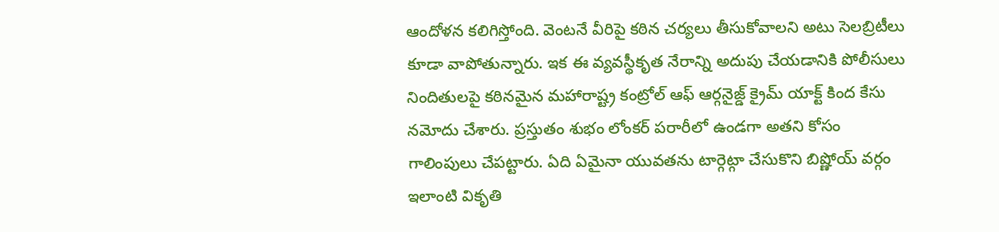ఆందోళన కలిగిస్తోంది. వెంటనే వీరిపై కఠిన చర్యలు తీసుకోవాలని అటు సెలబ్రిటీలు కూడా వాపోతున్నారు. ఇక ఈ వ్యవస్థీకృత నేరాన్ని అదుపు చేయడానికి పోలీసులు నిందితులపై కఠినమైన మహారాష్ట్ర కంట్రోల్ ఆఫ్ ఆర్గనైజ్డ్ క్రైమ్ యాక్ట్ కింద కేసు నమోదు చేశారు. ప్రస్తుతం శుభం లోంకర్ పరారీలో ఉండగా అతని కోసం గాలింపులు చేపట్టారు. ఏది ఏమైనా యువతను టార్గెట్గా చేసుకొని బిష్ణోయ్ వర్గం ఇలాంటి వికృతి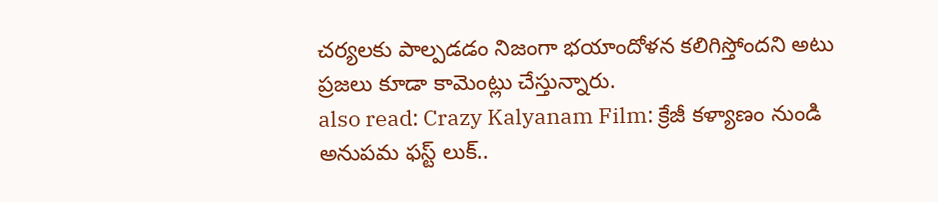చర్యలకు పాల్పడడం నిజంగా భయాందోళన కలిగిస్తోందని అటు ప్రజలు కూడా కామెంట్లు చేస్తున్నారు.
also read: Crazy Kalyanam Film: క్రేజీ కళ్యాణం నుండి అనుపమ ఫస్ట్ లుక్..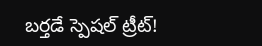బర్తడే స్పెషల్ ట్రీట్!